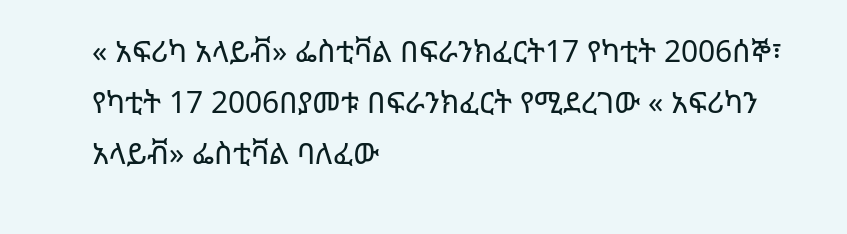« አፍሪካ አላይቭ» ፌስቲቫል በፍራንክፈርት17 የካቲት 2006ሰኞ፣ የካቲት 17 2006በያመቱ በፍራንክፈርት የሚደረገው « አፍሪካን አላይቭ» ፌስቲቫል ባለፈው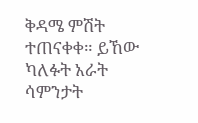ቅዳሜ ምሽት ተጠናቀቀ። ይኸው ካለፉት አራት ሳምንታት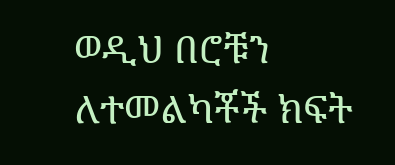ወዲህ በሮቹን ለተመልካቾች ክፍት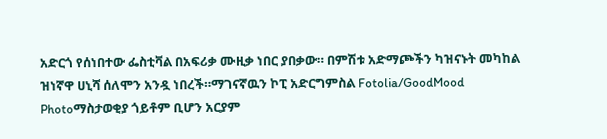አድርጎ የሰነበተው ፌስቲቫል በአፍሪቃ ሙዚቃ ነበር ያበቃው። በምሽቱ አድማጮችን ካዝናኑት መካከል ዝነኛዋ ሀኒሻ ሰለሞን አንዷ ነበረች።ማገናኛዉን ኮፒ አድርግምስል Fotolia/GoodMood Photoማስታወቂያ ጎይቶም ቢሆን አርያም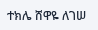ተክሌ ሸዋዬ ለገሠ